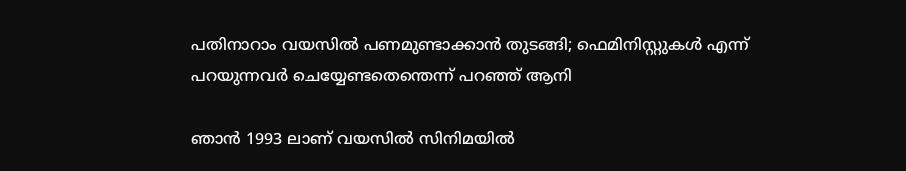പതിനാറാം വയസിൽ പണമുണ്ടാക്കാൻ തുടങ്ങി; ഫെമിനിസ്റ്റുകള്‍ എന്ന് പറയുന്നവര്‍ ചെയ്യേണ്ടതെന്തെന്ന് പറഞ്ഞ് ആനി

ഞാന്‍ 1993 ലാണ് വയസില്‍ സിനിമയില്‍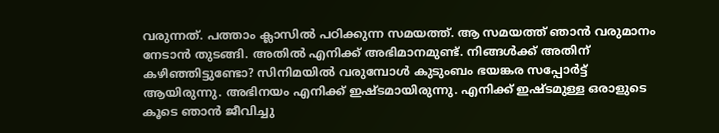വരുന്നത്. പത്താം ക്ലാസില്‍ പഠിക്കുന്ന സമയത്ത്. ആ സമയത്ത് ഞാന്‍ വരുമാനം നേടാന്‍ തുടങ്ങി. അതില്‍ എനിക്ക് അഭിമാനമുണ്ട്. നിങ്ങള്‍ക്ക് അതിന് കഴിഞ്ഞിട്ടുണ്ടോ? സിനിമയില്‍ വരുമ്പോള്‍ കുടുംബം ഭയങ്കര സപ്പോര്‍ട്ട് ആയിരുന്നു. അഭിനയം എനിക്ക് ഇഷ്ടമായിരുന്നു. എനിക്ക് ഇഷ്ടമുള്ള ഒരാളുടെ കൂടെ ഞാന്‍ ജീവിച്ചു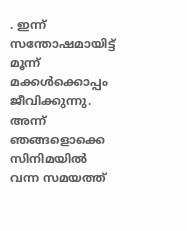. ഇന്ന് സന്തോഷമായിട്ട് മൂന്ന് മക്കള്‍ക്കൊപ്പം ജീവിക്കുന്നു. അന്ന് ഞങ്ങളൊക്കെ സിനിമയില്‍ വന്ന സമയത്ത്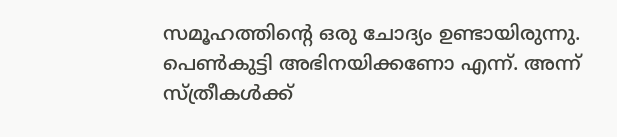സമൂഹത്തിന്‍റെ ഒരു ചോദ്യം ഉണ്ടായിരുന്നു. പെണ്‍കുട്ടി അഭിനയിക്കണോ എന്ന്. അന്ന് സ്ത്രീകള്‍ക്ക്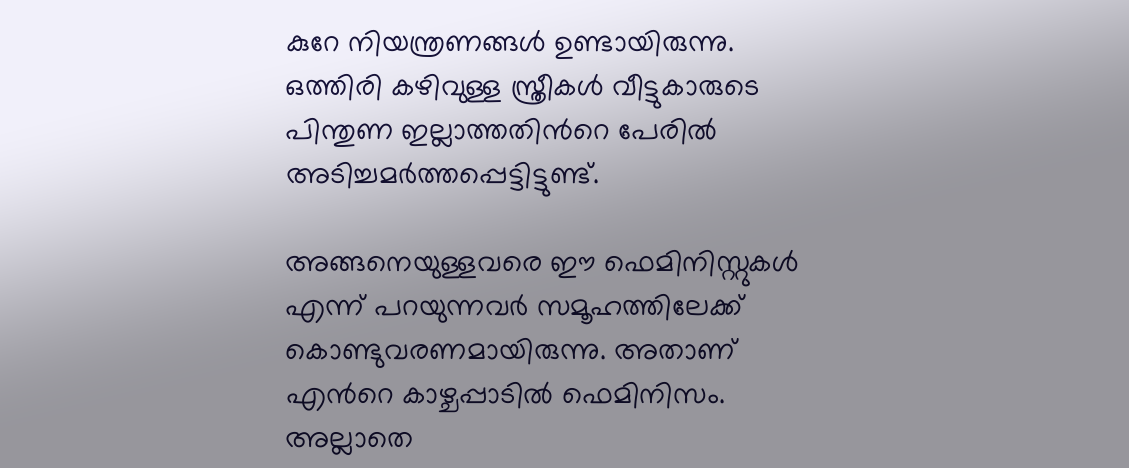കുറേ നിയന്ത്രണങ്ങള്‍ ഉണ്ടായിരുന്നു. ഒത്തിരി കഴിവുള്ള സ്ത്രീകള്‍ വീട്ടുകാരുടെ പിന്തുണ ഇല്ലാത്തതിന്‍റെ പേരില്‍ അടിച്ചമര്‍ത്തപ്പെട്ടിട്ടുണ്ട്.

അങ്ങനെയുള്ളവരെ ഈ ഫെമിനിസ്റ്റുകള്‍ എന്ന് പറയുന്നവര്‍ സമൂഹത്തിലേക്ക് കൊണ്ടുവരണമായിരുന്നു. അതാണ് എന്‍റെ കാഴ്ചപ്പാടില്‍ ഫെമിനിസം. അല്ലാതെ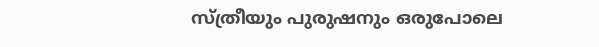സ്ത്രീയും പുരുഷനും ഒരുപോലെ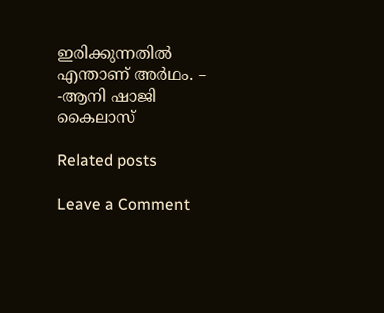ഇരിക്കുന്നതില്‍ എന്താണ് അര്‍ഥം. – -ആനി ഷാജി കൈലാസ്

Related posts

Leave a Comment